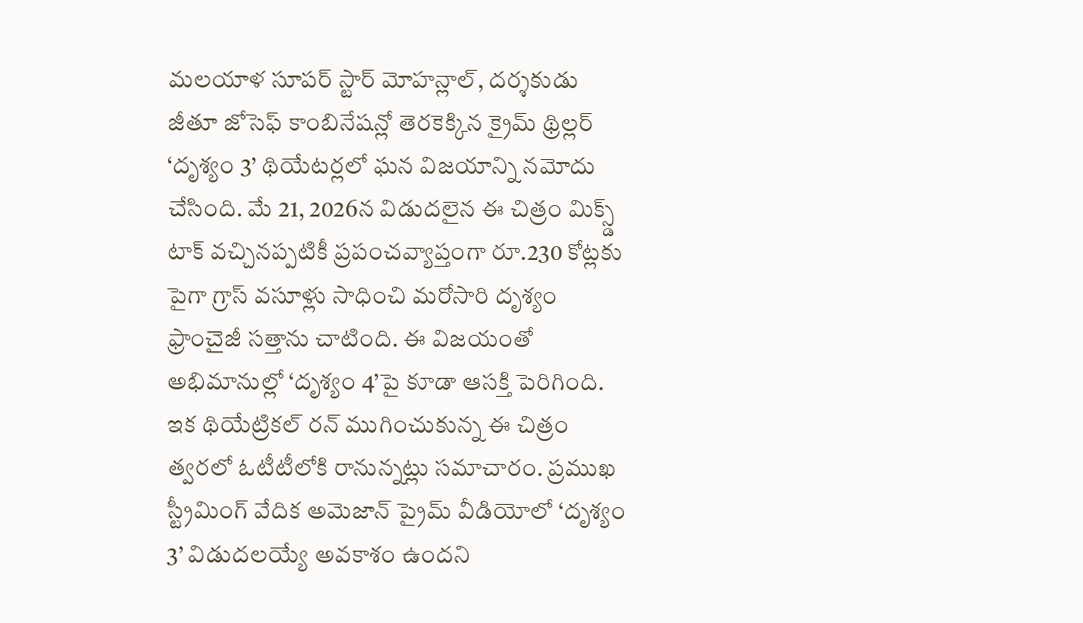మలయాళ సూపర్ స్టార్ మోహన్లాల్, దర్శకుడు జీతూ జోసెఫ్ కాంబినేషన్లో తెరకెక్కిన క్రైమ్ థ్రిల్లర్ ‘దృశ్యం 3’ థియేటర్లలో ఘన విజయాన్ని నమోదు చేసింది. మే 21, 2026న విడుదలైన ఈ చిత్రం మిక్స్డ్ టాక్ వచ్చినప్పటికీ ప్రపంచవ్యాప్తంగా రూ.230 కోట్లకు పైగా గ్రాస్ వసూళ్లు సాధించి మరోసారి దృశ్యం ఫ్రాంచైజీ సత్తాను చాటింది. ఈ విజయంతో అభిమానుల్లో ‘దృశ్యం 4’పై కూడా ఆసక్తి పెరిగింది.
ఇక థియేట్రికల్ రన్ ముగించుకున్న ఈ చిత్రం త్వరలో ఓటీటీలోకి రానున్నట్లు సమాచారం. ప్రముఖ స్ట్రీమింగ్ వేదిక అమెజాన్ ప్రైమ్ వీడియోలో ‘దృశ్యం 3’ విడుదలయ్యే అవకాశం ఉందని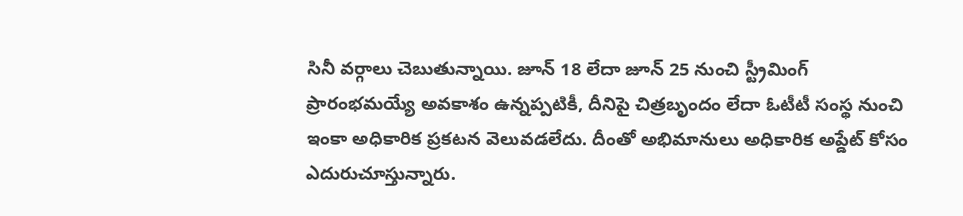సినీ వర్గాలు చెబుతున్నాయి. జూన్ 18 లేదా జూన్ 25 నుంచి స్ట్రీమింగ్ ప్రారంభమయ్యే అవకాశం ఉన్నప్పటికీ, దీనిపై చిత్రబృందం లేదా ఓటీటీ సంస్థ నుంచి ఇంకా అధికారిక ప్రకటన వెలువడలేదు. దీంతో అభిమానులు అధికారిక అప్డేట్ కోసం ఎదురుచూస్తున్నారు.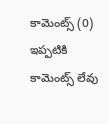కామెంట్స్ (0)
ఇప్పటికి కామెంట్స్ లేవు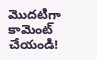మొదటిగా కామెంట్ చేయండి!